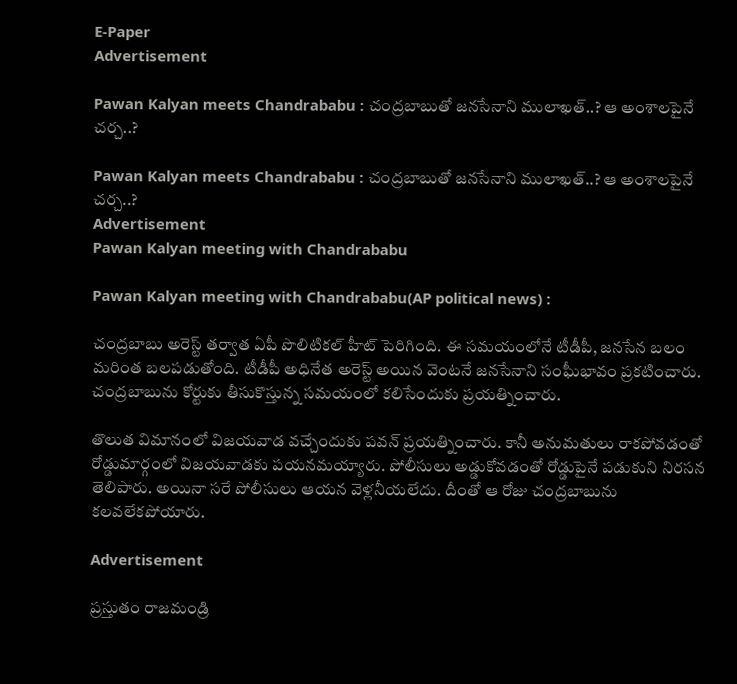E-Paper
Advertisement

Pawan Kalyan meets Chandrababu : చంద్రబాబుతో జనసేనాని ములాఖత్..? ఆ అంశాలపైనే చర్చ..?

Pawan Kalyan meets Chandrababu : చంద్రబాబుతో జనసేనాని ములాఖత్..? ఆ అంశాలపైనే చర్చ..?
Advertisement
Pawan Kalyan meeting with Chandrababu

Pawan Kalyan meeting with Chandrababu(AP political news) :

చంద్రబాబు అరెస్ట్ తర్వాత ఏపీ పొలిటికల్ హీట్ పెరిగింది. ఈ సమయంలోనే టీడీపీ, జనసేన బలం మరింత బలపడుతోంది. టీడీపీ అధినేత అరెస్ట్ అయిన వెంటనే జనసేనాని సంఘీభావం ప్రకటించారు. చంద్రబాబును కోర్టుకు తీసుకొస్తున్న సమయంలో కలిసేందుకు ప్రయత్నించారు.

తొలుత విమానంలో విజయవాడ వచ్చేందుకు పవన్ ప్రయత్నించారు. కానీ అనుమతులు రాకపోవడంతో రోడ్డుమార్గంలో విజయవాడకు పయనమయ్యారు. పోలీసులు అడ్డుకోవడంతో రోడ్డుపైనే పడుకుని నిరసన తెలిపారు. అయినా సరే పోలీసులు ఆయన వెళ్లనీయలేదు. దీంతో ఆ రోజు చంద్రబాబును కలవలేకపోయారు.

Advertisement

ప్రస్తుతం రాజమండ్రి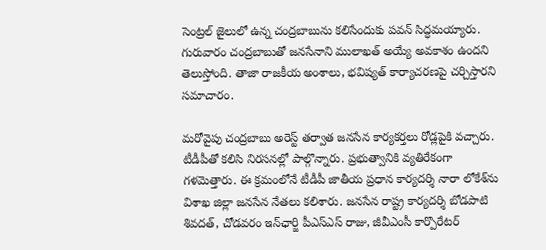సెంట్రల్ జైలులో ఉన్న చంద్రబాబును కలిసేందుకు పవన్ సిద్ధమయ్యారు. గురువారం చంద్రబాబుతో జనసేనాని ములాఖత్ అయ్యే అవకాశం ఉందని తెలుస్తోంది. తాజా రాజకీయ అంశాలు, భవిష్యత్ కార్యాచరణపై చర్చిస్తారని సమాచారం.

మరోవైపు చంద్రబాబు అరెస్ట్ తర్వాత జనసేన కార్యకర్తలు రోడ్లపైకి వచ్చారు. టీడీపీతో కలిసి నిరసనల్లో పాల్గొన్నారు. ప్రభుత్వానికి వ్యతిరేకంగా గళమెత్తారు. ఈ క్రమంలోనే టీడీపీ జాతీయ ప్రధాన కార్యదర్శి నారా లోకేశ్‌ను విశాఖ జిల్లా జనసేన నేతలు కలిశారు. జనసేన రాష్ట్ర కార్యదర్శి బోడపాటి శివదత్‌, చోడవరం ఇన్‌ఛార్జి పీఎస్‌ఎస్‌ రాజు, జీవీఎంసీ కార్పొరేటర్‌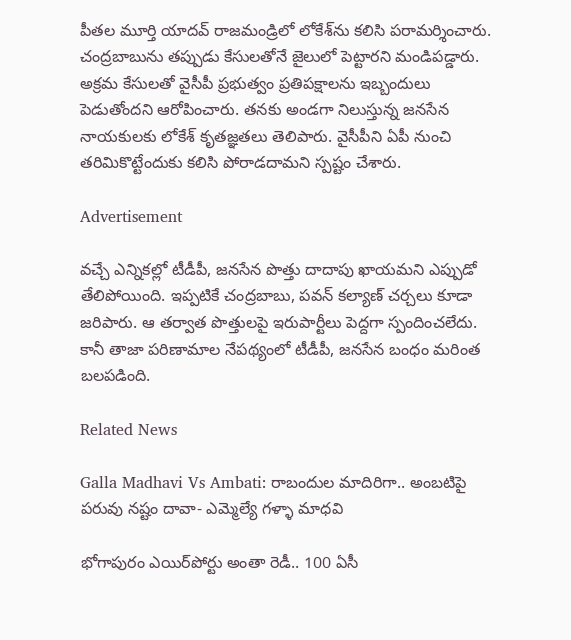పీతల మూర్తి యాదవ్‌ రాజమండ్రిలో లోకేశ్‌ను కలిసి పరామర్శించారు. చంద్రబాబును తప్పుడు కేసులతోనే జైలులో పెట్టారని మండిపడ్డారు. అక్రమ కేసులతో వైసీపీ ప్రభుత్వం ప్రతిపక్షాలను ఇబ్బందులు పెడుతోందని ఆరోపించారు. తనకు అండగా నిలుస్తున్న జనసేన నాయకులకు లోకేశ్‌ కృతజ్ఞతలు తెలిపారు. వైసీపీని ఏపీ నుంచి తరిమికొట్టేందుకు కలిసి పోరాడదామని స్పష్టం చేశారు.

Advertisement

వచ్చే ఎన్నికల్లో టీడీపీ, జనసేన పొత్తు దాదాపు ఖాయమని ఎప్పుడో తేలిపోయింది. ఇప్పటికే చంద్రబాబు, పవన్ కల్యాణ్ చర్చలు కూడా జరిపారు. ఆ తర్వాత పొత్తులపై ఇరుపార్టీలు పెద్దగా స్పందించలేదు. కానీ తాజా పరిణామాల నేపథ్యంలో టీడీపీ, జనసేన బంధం మరింత బలపడింది.

Related News

Galla Madhavi Vs Ambati: రాబందుల మాదిరిగా.. అంబటిపై పరువు నష్టం దావా- ఎమ్మెల్యే గళ్ళా మాధవి

భోగాపురం ఎయిర్‌పోర్టు అంతా రెడీ.. 100 ఏసీ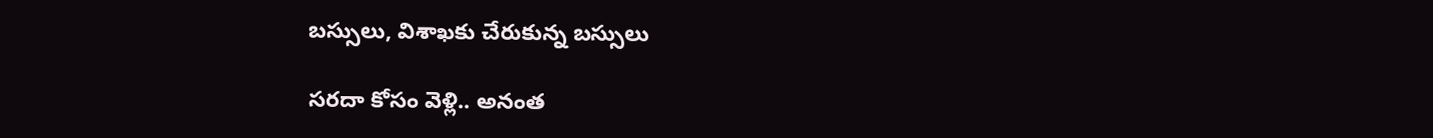బస్సులు, విశాఖకు చేరుకున్న బస్సులు

సరదా కోసం వెళ్లి.. అనంత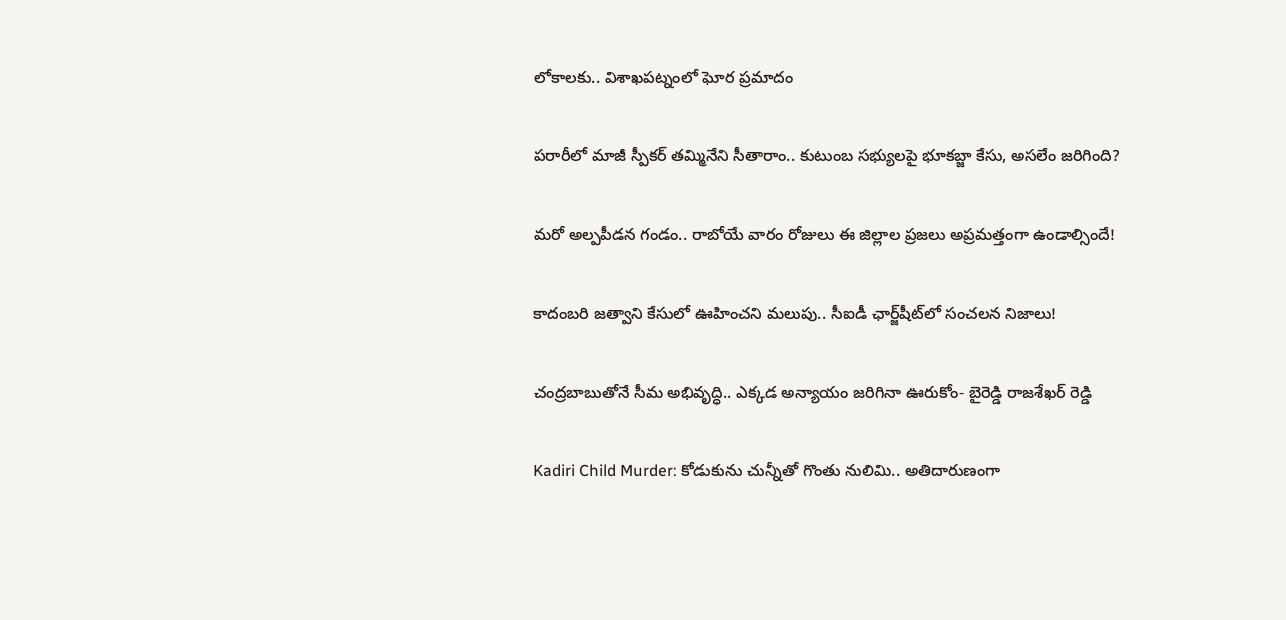లోకాలకు.. విశాఖపట్నంలో ఘోర ప్రమాదం

పరారీలో మాజీ స్పీకర్ తమ్మినేని సీతారాం.. కుటుంబ సభ్యులపై భూకబ్జా కేసు, అసలేం జరిగింది?

మరో అల్పపీడన గండం.. రాబోయే వారం రోజులు ఈ జిల్లాల ప్రజలు అప్రమత్తంగా ఉండాల్సిందే!

కాదంబరి జత్వాని కేసులో ఊహించని మలుపు.. సీఐడీ ఛార్జ్‌షీట్‌లో సంచలన నిజాలు!

చంద్రబాబుతోనే సీమ అభివృద్ధి.. ఎక్కడ అన్యాయం జరిగినా ఊరుకోం- బైరెడ్డి రాజశేఖర్ రెడ్డి

Kadiri Child Murder: కోడుకును చున్నీతో గొంతు నులిమి.. అతిదారుణంగా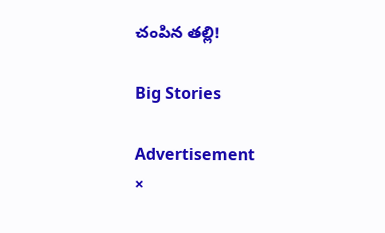చంపిన తల్లి!

Big Stories

Advertisement
×